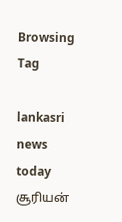Browsing Tag

lankasri news today சூரியன்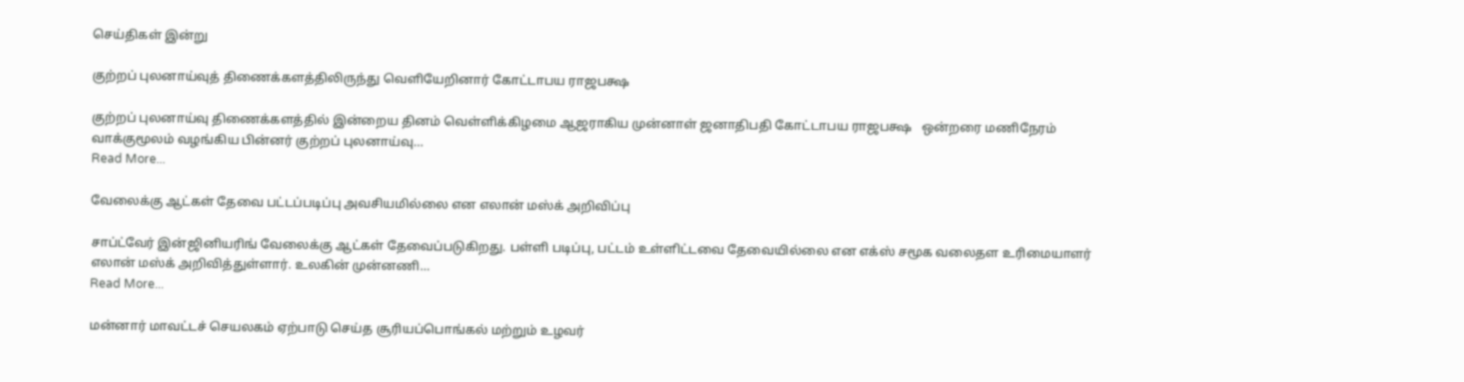செய்திகள் இன்று

குற்றப் புலனாய்வுத் திணைக்களத்திலிருந்து வெளியேறினார் கோட்டாபய ராஜபக்ஷ

குற்றப் புலனாய்வு திணைக்களத்தில் இன்றைய தினம் வெள்ளிக்கிழமை ஆஜராகிய முன்னாள் ஜனாதிபதி கோட்டாபய ராஜபக்ஷ   ஒன்றரை மணிநேரம் வாக்குமூலம் வழங்கிய பின்னர் குற்றப் புலனாய்வு…
Read More...

வேலைக்கு ஆட்கள் தேவை பட்டப்படிப்பு அவசியமில்லை என எலான் மஸ்க் அறிவிப்பு

சாப்ட்வேர் இன்ஜினியரிங் வேலைக்கு ஆட்கள் தேவைப்படுகிறது. பள்ளி படிப்பு, பட்டம் உள்ளிட்டவை தேவையில்லை என எக்ஸ் சமூக வலைதள உரிமையாளர் எலான் மஸ்க் அறிவித்துள்ளார். உலகின் முன்னணி…
Read More...

மன்னார் மாவட்டச் செயலகம் ஏற்பாடு செய்த சூரியப்பொங்கல் மற்றும் உழவர்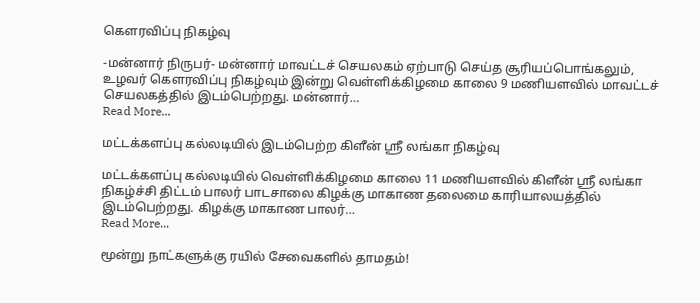கௌரவிப்பு நிகழ்வு

-மன்னார் நிருபர்- மன்னார் மாவட்டச் செயலகம் ஏற்பாடு செய்த சூரியப்பொங்கலும், உழவர் கௌரவிப்பு நிகழ்வும் இன்று வெள்ளிக்கிழமை காலை 9 மணியளவில் மாவட்டச் செயலகத்தில் இடம்பெற்றது. மன்னார்…
Read More...

மட்டக்களப்பு கல்லடியில் இடம்பெற்ற கிளீன் ஸ்ரீ லங்கா நிகழ்வு

மட்டக்களப்பு கல்லடியில் வெள்ளிக்கிழமை காலை 11 மணியளவில் கிளீன் ஸ்ரீ லங்கா நிகழ்ச்சி திட்டம் பாலர் பாடசாலை கிழக்கு மாகாண தலைமை காரியாலயத்தில் இடம்பெற்றது. கிழக்கு மாகாண பாலர்…
Read More...

மூன்று நாட்களுக்கு ரயில் சேவைகளில் தாமதம்!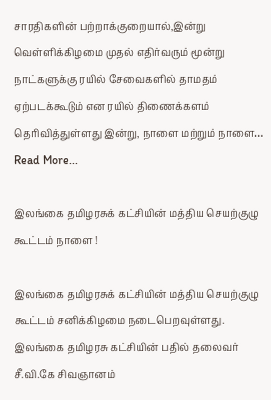சாரதிகளின் பற்றாக்குறையால்,இன்று வெள்ளிக்கிழமை முதல் எதிர்வரும் மூன்று நாட்களுக்கு ரயில் சேவைகளில் தாமதம் ஏற்படக்கூடும் என ரயில் திணைக்களம் தெரிவித்துள்ளது இன்று, நாளை மற்றும் நாளை…
Read More...

இலங்கை தமிழரசுக் கட்சியின் மத்திய செயற்குழு கூட்டம் நாளை !

இலங்கை தமிழரசுக் கட்சியின் மத்திய செயற்குழு கூட்டம் சனிக்கிழமை நடைபெறவுள்ளது. இலங்கை தமிழரசு கட்சியின் பதில் தலைவர் சீ.வி.கே சிவஞானம்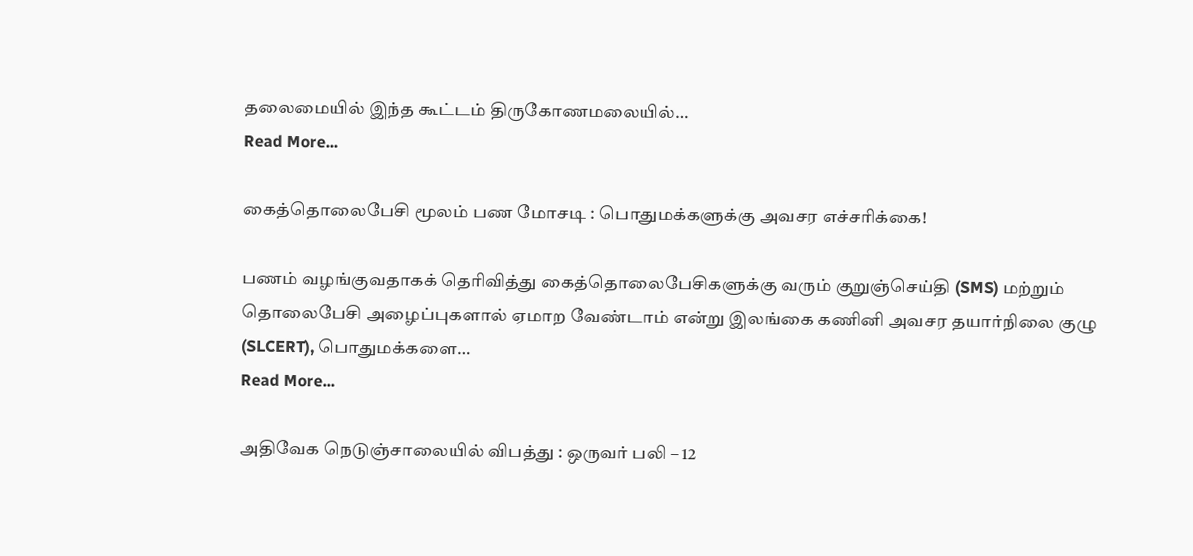தலைமையில் இந்த கூட்டம் திருகோணமலையில்…
Read More...

கைத்தொலைபேசி மூலம் பண மோசடி : பொதுமக்களுக்கு அவசர எச்சரிக்கை!

பணம் வழங்குவதாகக் தெரிவித்து கைத்தொலைபேசிகளுக்கு வரும் குறுஞ்செய்தி (SMS) மற்றும் தொலைபேசி அழைப்புகளால் ஏமாற வேண்டாம் என்று இலங்கை கணினி அவசர தயார்நிலை குழு (SLCERT), பொதுமக்களை…
Read More...

அதிவேக நெடுஞ்சாலையில் விபத்து : ஒருவர் பலி – 12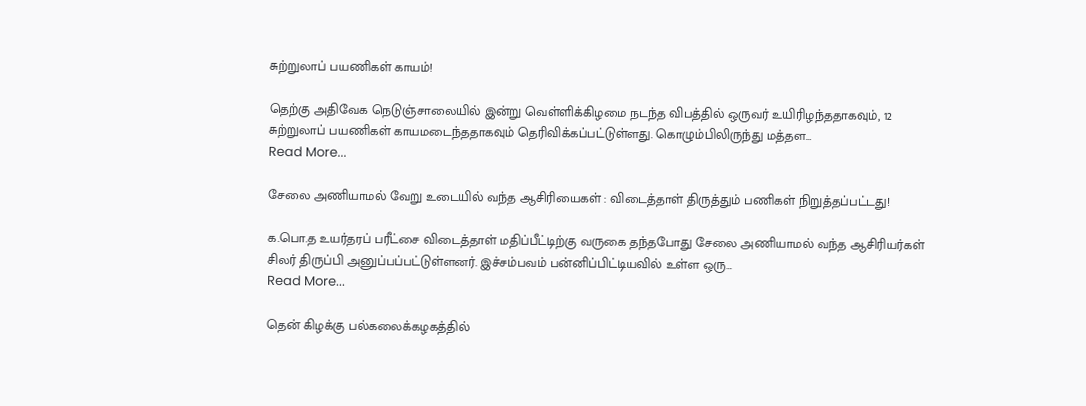சுற்றுலாப் பயணிகள் காயம்!

தெற்கு அதிவேக நெடுஞ்சாலையில் இன்று வெள்ளிக்கிழமை நடந்த விபத்தில் ஒருவர் உயிரிழந்ததாகவும், 12 சுற்றுலாப் பயணிகள் காயமடைந்ததாகவும் தெரிவிக்கப்பட்டுள்ளது. கொழும்பிலிருந்து மத்தள…
Read More...

சேலை அணியாமல் வேறு உடையில் வந்த ஆசிரியைகள் : விடைத்தாள் திருத்தும் பணிகள் நிறுத்தப்பட்டது!

க.பொ.த உயர்தரப் பரீட்சை விடைத்தாள் மதிப்பீட்டிற்கு வருகை தந்தபோது சேலை அணியாமல் வந்த ஆசிரியர்கள் சிலர் திருப்பி அனுப்பப்பட்டுள்ளனர். இச்சம்பவம் பன்னிப்பிட்டியவில் உள்ள ஒரு…
Read More...

தென் கிழக்கு பல்கலைக்கழகத்தில்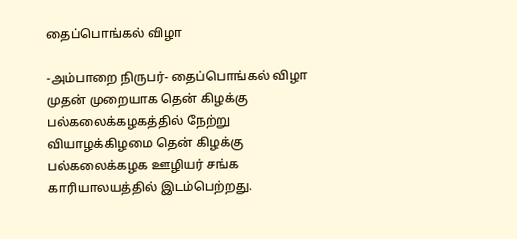தைப்பொங்கல் விழா

-அம்பாறை நிருபர்- தைப்பொங்கல் விழா முதன் முறையாக தென் கிழக்கு பல்கலைக்கழகத்தில் நேற்று வியாழக்கிழமை தென் கிழக்கு பல்கலைக்கழக ஊழியர் சங்க காரியாலயத்தில் இடம்பெற்றது.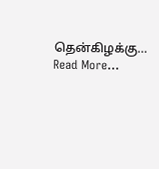தென்கிழக்கு…
Read More...